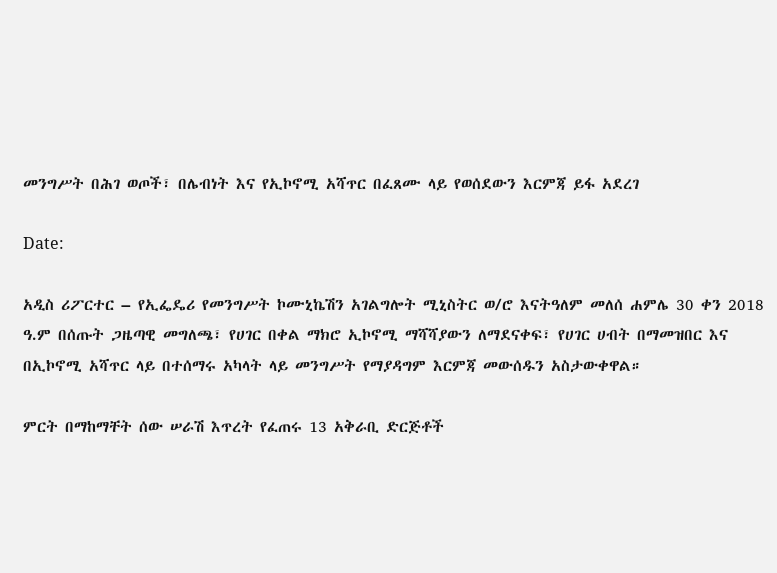መንግሥት በሕገ ወጦች፣ በሌብነት እና የኢኮኖሚ አሻጥር በፈጸሙ ላይ የወሰደውን እርምጃ ይፋ አደረገ

Date:

አዲስ ሪፖርተር – የኢፌዴሪ የመንግሥት ኮሙኒኬሽን አገልግሎት ሚኒስትር ወ/ሮ እናትዓለም መለሰ ሐምሌ 30 ቀን 2018 ዓ.ም በሰጡት ጋዜጣዊ መግለጫ፣ የሀገር በቀል ማክሮ ኢኮኖሚ ማሻሻያውን ለማደናቀፍ፣ የሀገር ሀብት በማመዝበር እና በኢኮኖሚ አሻጥር ላይ በተሰማሩ አካላት ላይ መንግሥት የማያዳግም እርምጃ መውሰዱን አስታውቀዋል።

ምርት በማከማቸት ሰው ሠራሽ እጥረት የፈጠሩ 13 አቅራቢ ድርጅቶች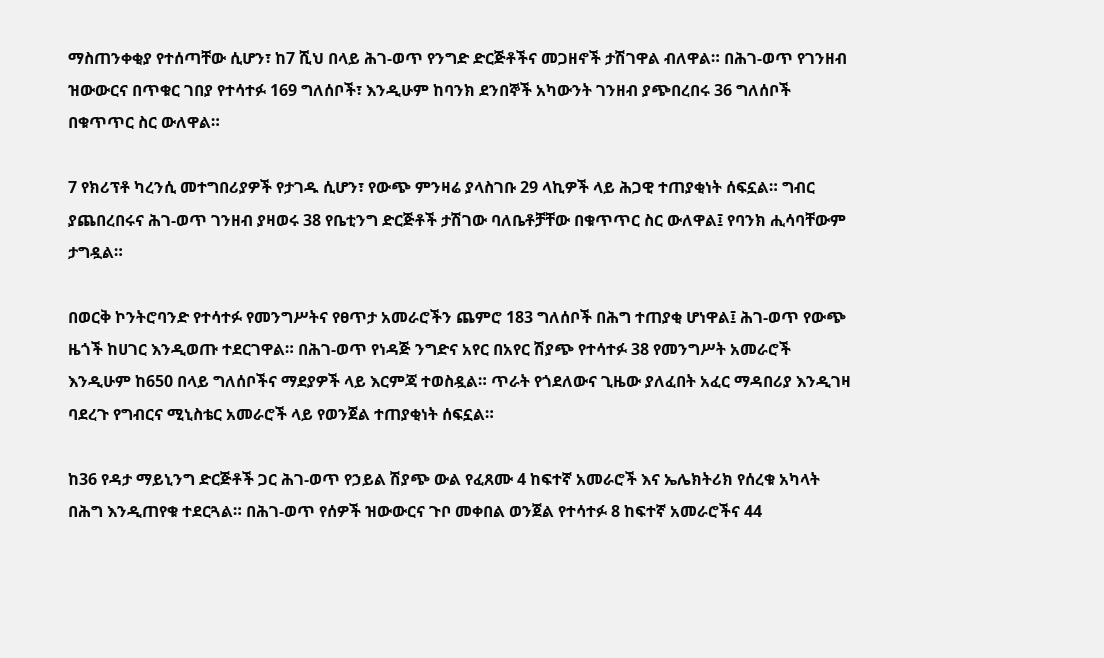ማስጠንቀቂያ የተሰጣቸው ሲሆን፣ ከ7 ሺህ በላይ ሕገ-ወጥ የንግድ ድርጅቶችና መጋዘኖች ታሽገዋል ብለዋል። በሕገ-ወጥ የገንዘብ ዝውውርና በጥቁር ገበያ የተሳተፉ 169 ግለሰቦች፣ እንዲሁም ከባንክ ደንበኞች አካውንት ገንዘብ ያጭበረበሩ 36 ግለሰቦች በቁጥጥር ስር ውለዋል።

7 የክሪፕቶ ካረንሲ መተግበሪያዎች የታገዱ ሲሆን፣ የውጭ ምንዛሬ ያላስገቡ 29 ላኪዎች ላይ ሕጋዊ ተጠያቂነት ሰፍኗል። ግብር ያጨበረበሩና ሕገ-ወጥ ገንዘብ ያዛወሩ 38 የቤቲንግ ድርጅቶች ታሽገው ባለቤቶቻቸው በቁጥጥር ስር ውለዋል፤ የባንክ ሒሳባቸውም ታግዷል።

በወርቅ ኮንትሮባንድ የተሳተፉ የመንግሥትና የፀጥታ አመራሮችን ጨምሮ 183 ግለሰቦች በሕግ ተጠያቂ ሆነዋል፤ ሕገ-ወጥ የውጭ ዜጎች ከሀገር እንዲወጡ ተደርገዋል። በሕገ-ወጥ የነዳጅ ንግድና አየር በአየር ሽያጭ የተሳተፉ 38 የመንግሥት አመራሮች እንዲሁም ከ650 በላይ ግለሰቦችና ማደያዎች ላይ እርምጃ ተወስዷል። ጥራት የጎደለውና ጊዜው ያለፈበት አፈር ማዳበሪያ እንዲገዛ ባደረጉ የግብርና ሚኒስቴር አመራሮች ላይ የወንጀል ተጠያቂነት ሰፍኗል።

ከ36 የዳታ ማይኒንግ ድርጅቶች ጋር ሕገ-ወጥ የኃይል ሽያጭ ውል የፈጸሙ 4 ከፍተኛ አመራሮች እና ኤሌክትሪክ የሰረቁ አካላት በሕግ እንዲጠየቁ ተደርጓል። በሕገ-ወጥ የሰዎች ዝውውርና ጉቦ መቀበል ወንጀል የተሳተፉ 8 ከፍተኛ አመራሮችና 44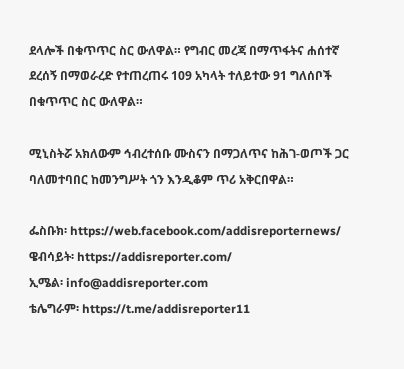ደላሎች በቁጥጥር ስር ውለዋል። የግብር መረጃ በማጥፋትና ሐሰተኛ ደረሰኝ በማወራረድ የተጠረጠሩ 109 አካላት ተለይተው 91 ግለሰቦች በቁጥጥር ስር ውለዋል።

ሚኒስትሯ አክለውም ኅብረተሰቡ ሙስናን በማጋለጥና ከሕገ-ወጦች ጋር ባለመተባበር ከመንግሥት ጎን እንዲቆም ጥሪ አቅርበዋል።

ፌስቡክ፡ https://web.facebook.com/addisreporternews/
ዌብሳይት፡ https://addisreporter.com/
ኢሜል፡ info@addisreporter.com
ቴሌግራም፡ https://t.me/addisreporter11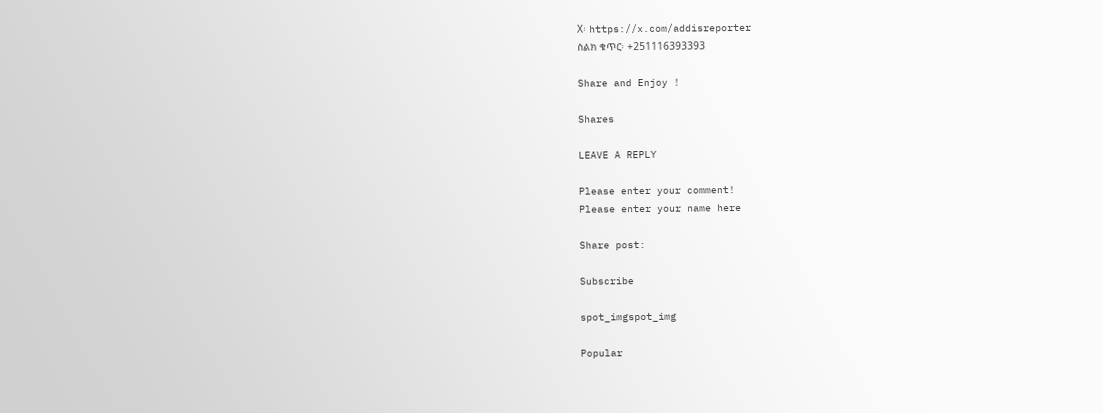X፡ https://x.com/addisreporter
ስልክ ቁጥር፡ +251116393393

Share and Enjoy !

Shares

LEAVE A REPLY

Please enter your comment!
Please enter your name here

Share post:

Subscribe

spot_imgspot_img

Popular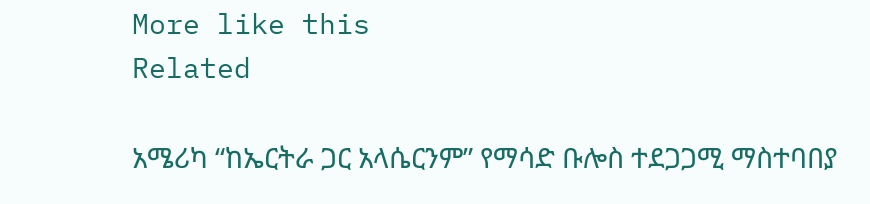More like this
Related

አሜሪካ “ከኤርትራ ጋር አላሴርንም” የማሳድ ቡሎስ ተደጋጋሚ ማስተባበያ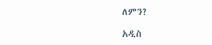ለምን?

አዲስ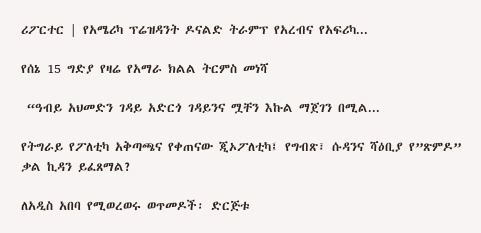ሪፖርተር | የአሜሪካ ፕሬዝዳንት ዶናልድ ትራምፕ የአረብና የአፍሪካ...

የሰኔ 15 ግድያ የዛሬ የአማራ ክልል ትርምስ መነሻ

 “ዓብይ አህመድን ገዳይ አድርጎ ገዳይንና ሟቸን እኩል ማጀገን በሚል...

የትግራይ የፖለቲካ አቅጣጫና የቀጠናው ጂኦፖለቲካ፤ የግብጽ፣ ሱዳንና ሻዕቢያ የ”ጽምዶ” ቃል ኪዳን ይፈጸማል?

ለአዲስ አበባ የሚወረወሩ ወጥመዶች፡ ድርጅቱ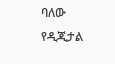ባለው የዲጂታል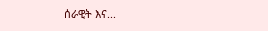ሰራዊት እና...